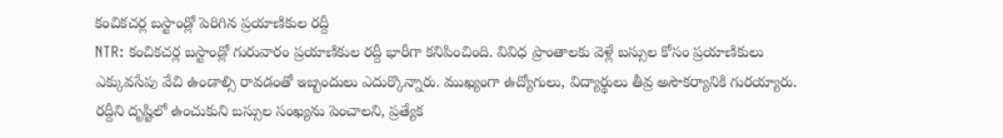కంచికచర్ల బస్టాండ్లో పెరిగిన ప్రయాణికుల రద్దీ
NTR: కంచికచర్ల బస్టాండ్లో గురువారం ప్రయాణికుల రద్దీ భారీగా కనిపించింది. వివిధ ప్రాంతాలకు వెళ్లే బస్సుల కోసం ప్రయాణికులు ఎక్కువసేపు వేచి ఉండాల్సి రావడంతో ఇబ్బందులు ఎదుర్కొన్నారు. ముఖ్యంగా ఉద్యోగులు, విద్యార్థులు తీవ్ర అసౌకర్యానికి గురయ్యారు. రద్దీని దృష్టిలో ఉంచుకుని బస్సుల సంఖ్యను పెంచాలని, ప్రత్యేక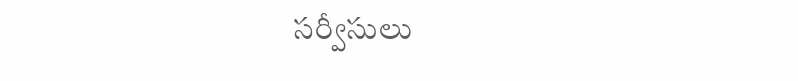సర్వీసులు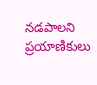నడపాలని ప్రయాణికులు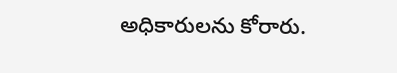అధికారులను కోరారు.